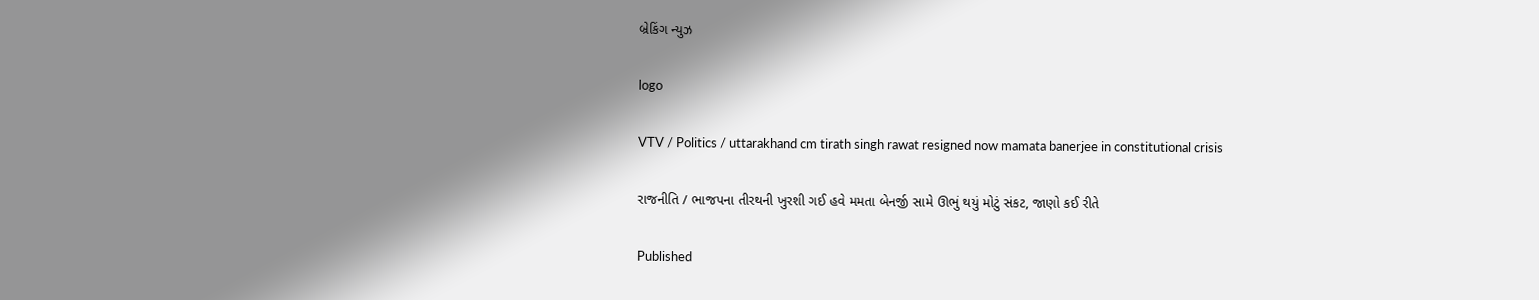બ્રેકિંગ ન્યુઝ

logo

VTV / Politics / uttarakhand cm tirath singh rawat resigned now mamata banerjee in constitutional crisis

રાજનીતિ / ભાજપના તીરથની ખુરશી ગઈ હવે મમતા બેનર્જી સામે ઊભું થયું મોટું સંકટ, જાણો કઈ રીતે

Published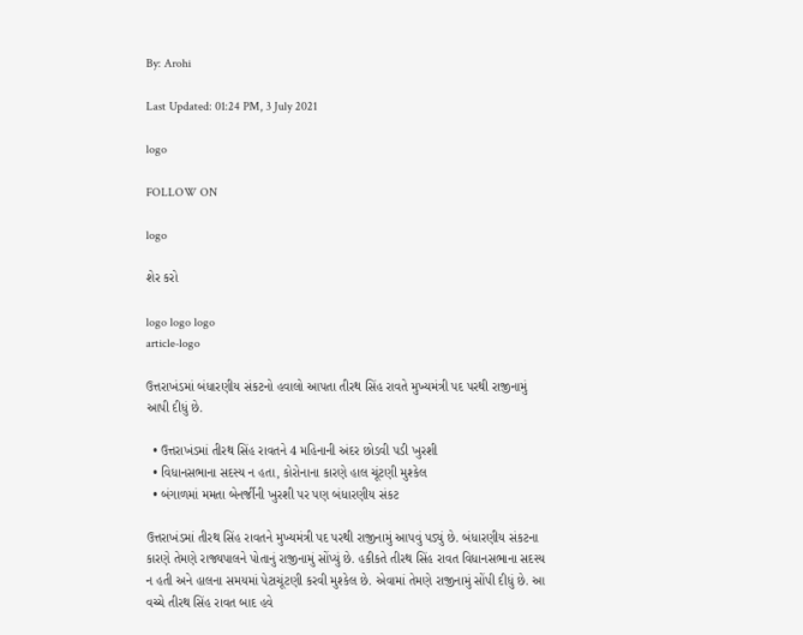By: Arohi

Last Updated: 01:24 PM, 3 July 2021

logo

FOLLOW ON

logo

શેર કરો

logo logo logo
article-logo

ઉત્તરાખંડમાં બંધારણીય સંકટનો હવાલો આપતા તીરથ સિંહ રાવતે મુખ્યમંત્રી પદ પરથી રાજીનામું આપી દીધું છે.

  • ઉત્તરાખંડમાં તીરથ સિંહ રાવતને 4 મહિનાની અંદર છોડવી પડી ખુરશી
  • વિધાનસભાના સદસ્ય ન હતા, કોરોનાના કારણે હાલ ચૂંટણી મુશ્કેલ
  • બંગાળમાં મમતા બેનર્જીની ખુરશી પર પણ બંધારણીય સંકટ

ઉત્તરાખંડમાં તીરથ સિંહ રાવતને મુખ્યમંત્રી પદ પરથી રાજીનામું આપવું પડ્યું છે. બંધારણીય સંકટના કારણે તેમણે રાજ્યપાલને પોતાનું રાજીનામું સોંપ્યું છે. હકીકતે તીરથ સિંહ રાવત વિધાનસભાના સદસ્ય ન હતી અને હાલના સમયમાં પેટાચૂંટણી કરવી મુશ્કેલ છે. એવામાં તેમણે રાજીનામું સોંપી દીધું છે. આ વચ્ચે તીરથ સિંહ રાવત બાદ હવે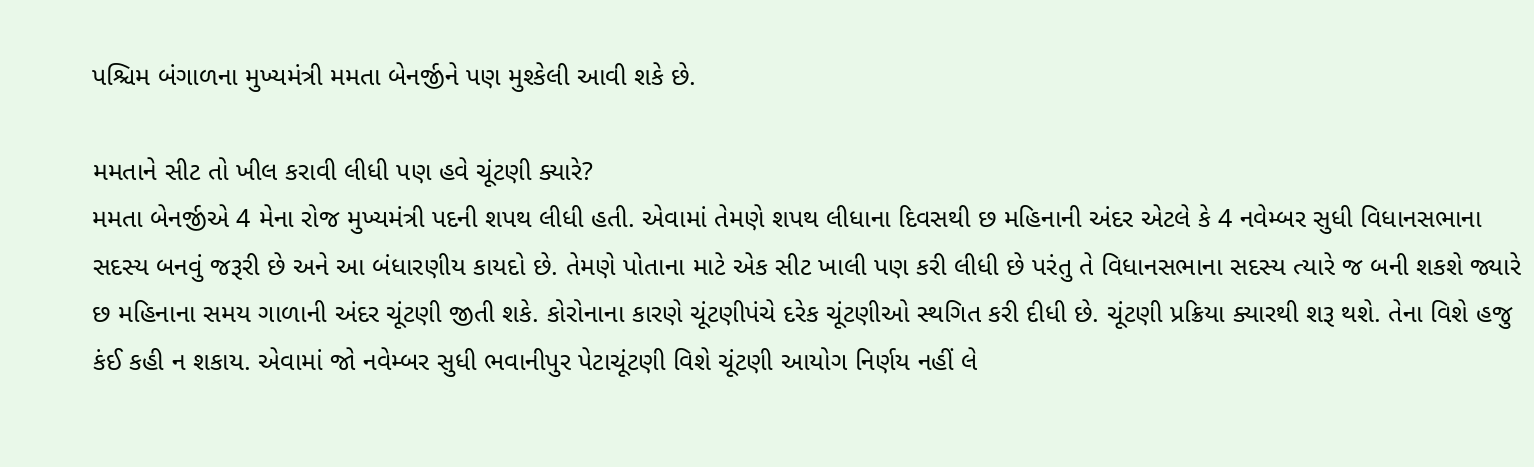પશ્ચિમ બંગાળના મુખ્યમંત્રી મમતા બેનર્જીને પણ મુશ્કેલી આવી શકે છે.

મમતાને સીટ તો ખીલ કરાવી લીધી પણ હવે ચૂંટણી ક્યારે?
મમતા બેનર્જીએ 4 મેના રોજ મુખ્યમંત્રી પદની શપથ લીધી હતી. એવામાં તેમણે શપથ લીધાના દિવસથી છ મહિનાની અંદર એટલે કે 4 નવેમ્બર સુધી વિધાનસભાના સદસ્ય બનવું જરૂરી છે અને આ બંધારણીય કાયદો છે. તેમણે પોતાના માટે એક સીટ ખાલી પણ કરી લીધી છે પરંતુ તે વિધાનસભાના સદસ્ય ત્યારે જ બની શકશે જ્યારે છ મહિનાના સમય ગાળાની અંદર ચૂંટણી જીતી શકે. કોરોનાના કારણે ચૂંટણીપંચે દરેક ચૂંટણીઓ સ્થગિત કરી દીધી છે. ચૂંટણી પ્રક્રિયા ક્યારથી શરૂ થશે. તેના વિશે હજુ કંઈ કહી ન શકાય. એવામાં જો નવેમ્બર સુધી ભવાનીપુર પેટાચૂંટણી વિશે ચૂંટણી આયોગ નિર્ણય નહીં લે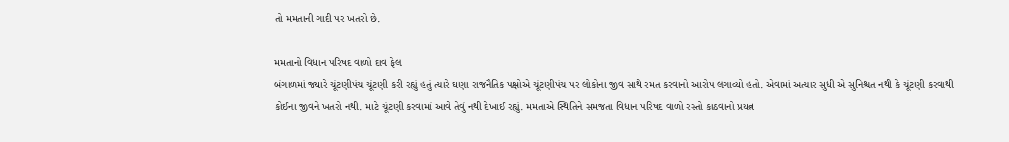તો મમતાની ગાદી પર ખતરો છે.

મમતાનો વિધાન પરિષદ વાળો દાવ ફેલ
બંગાળમાં જ્યારે ચૂંટણીપંચ ચૂંટણી કરી રહ્યું હતું ત્યારે ઘણા રાજનૈતિક પક્ષોએ ચૂંટણીપંચ પર લોકોના જીવ સાથે રમત કરવાનો આરોપ લગાવ્યો હતો. એવામાં અત્યાર સુધી એ સુનિશ્ચત નથી કે ચૂંટણી કરવાથી કોઈના જીવને ખતરો નથી. માટે ચૂંટણી કરવામાં આવે તેવું નથી દેખાઈ રહ્યું. મમતાએ સ્થિતિને સમજતા વિધાન પરિષદ વાળો રસ્તો કાઠવાનો પ્રયત્ન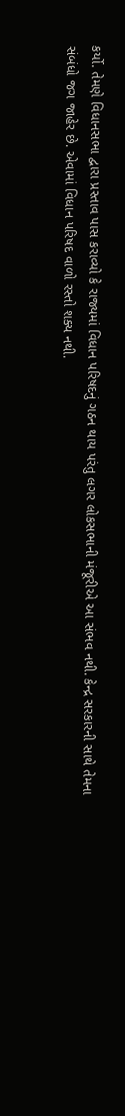કર્યો. તેમણે વિધાનસભા દ્વારા પ્રસ્તાવ પાસ કરાવ્યો કે રાજ્યમાં વિધાન પરિષદનું ગઠન થાય પરંતુ લગર લોકસભાની મંજૂરીએ આ સંભવ નથી. કેન્દ્ર સરકારની સાથે તેમના સંબંધો જગ જાહેર છે. એવામાં વિધાન પરિષદ વાળો રસ્તો શક્ય નથી.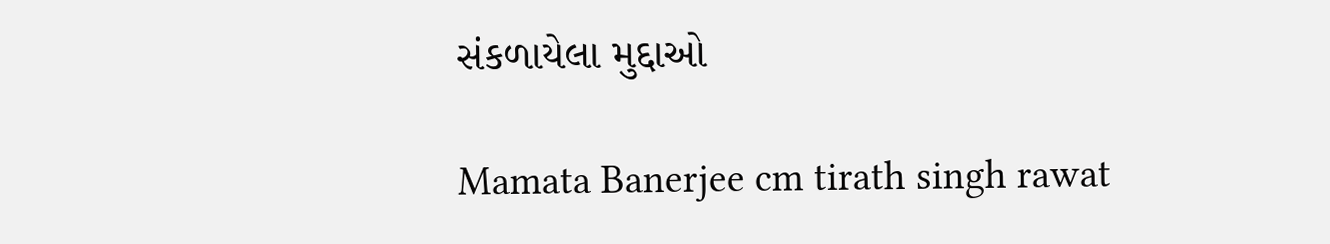સંકળાયેલા મુદ્દાઓ

Mamata Banerjee cm tirath singh rawat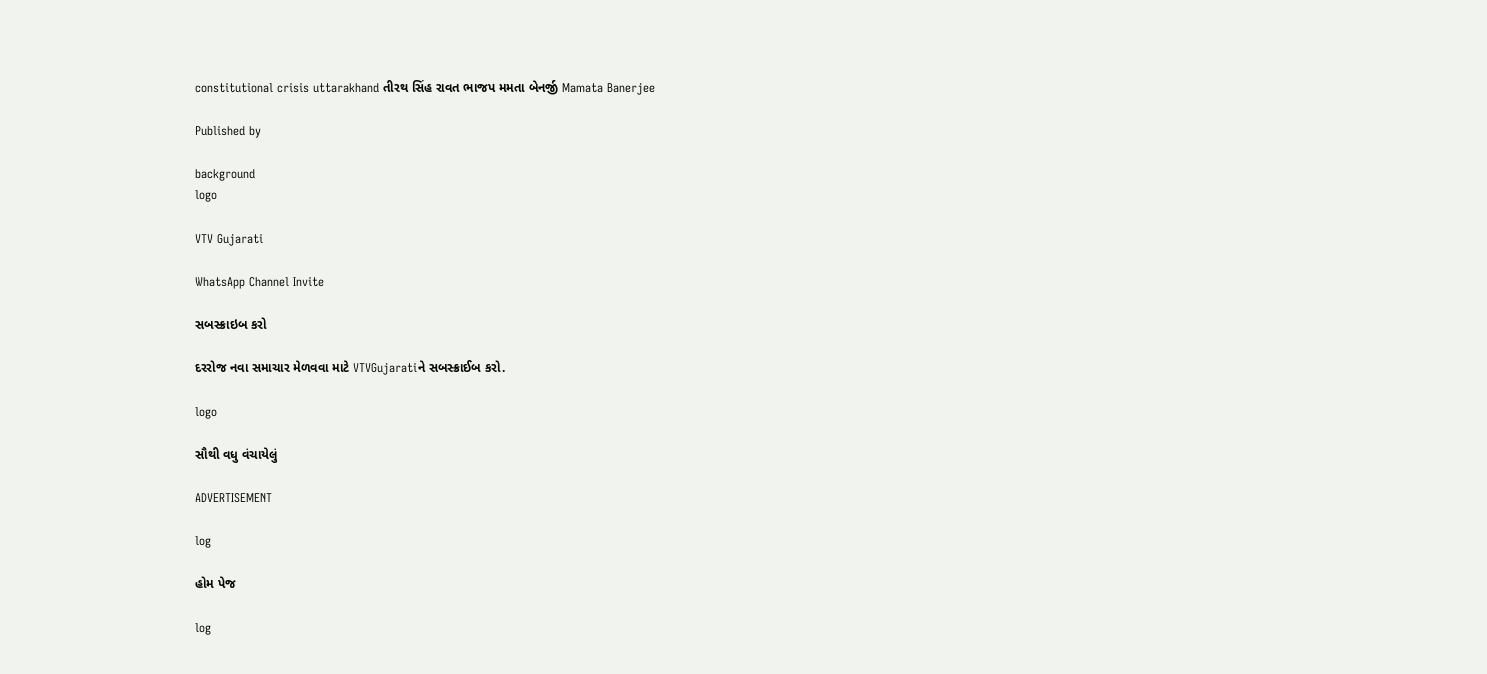constitutional crisis uttarakhand તીરથ સિંહ રાવત ભાજપ મમતા બેનર્જી Mamata Banerjee

Published by

background
logo

VTV Gujarati

WhatsApp Channel Invite

સબસ્ક્રાઇબ કરો

દરરોજ નવા સમાચાર મેળવવા માટે VTVGujaratiને સબસ્ક્રાઈબ કરો.

logo

સૌથી વધુ વંચાયેલું

ADVERTISEMENT

log

હોમ પેજ

log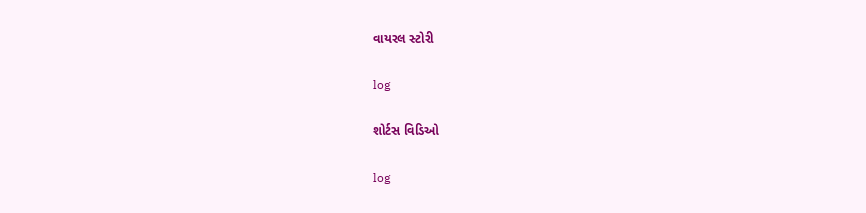વાયરલ સ્ટોરી

log

શોર્ટસ વિડિઓ

log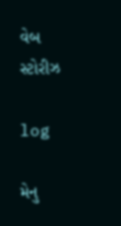વેબ સ્ટોરીઝ

log

મેનુ